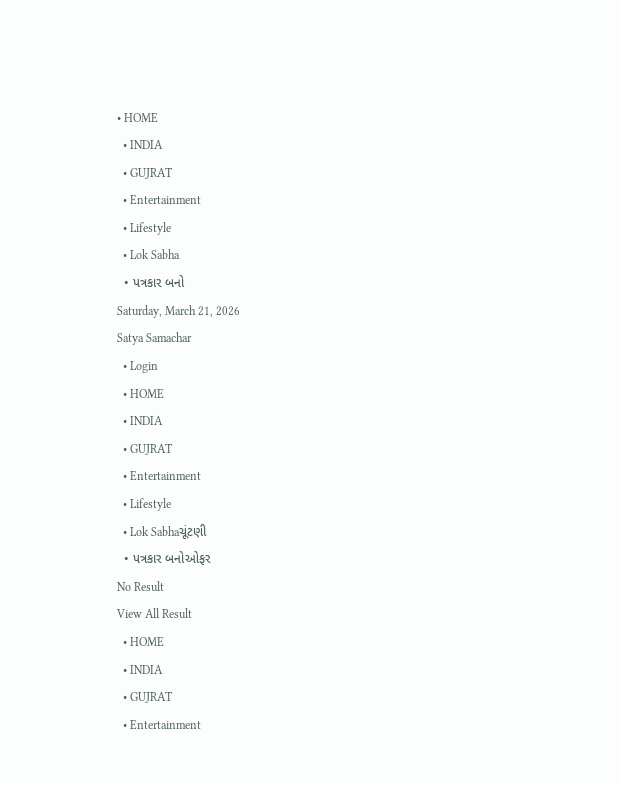• HOME
  • INDIA
  • GUJRAT
  • Entertainment
  • Lifestyle
  • Lok Sabha
  • પત્રકાર બનો
Saturday, March 21, 2026
Satya Samachar
  • Login
  • HOME
  • INDIA
  • GUJRAT
  • Entertainment
  • Lifestyle
  • Lok Sabhaચૂંટણી
  • પત્રકાર બનોઓફર
No Result
View All Result
  • HOME
  • INDIA
  • GUJRAT
  • Entertainment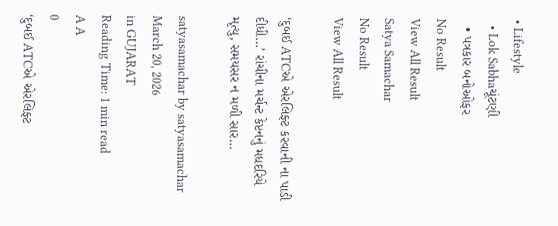• Lifestyle
  • Lok Sabhaચૂંટણી
  • પત્રકાર બનોઓફર
No Result
View All Result
Satya Samachar
No Result
View All Result

‘દુબઈ ATCએ એરલિફ્ટ કરવાની ના પાડી દીધી…’ રાંચીના મર્ચન્ટ કેપ્ટનનું મધદરિયે મૃત્યુ, સમયસર ન મળી સાર…

satyasamachar by satyasamachar
March 20, 2026
in GUJARAT
Reading Time: 1 min read
A A
0
‘દુબઈ ATCએ એરલિફ્ટ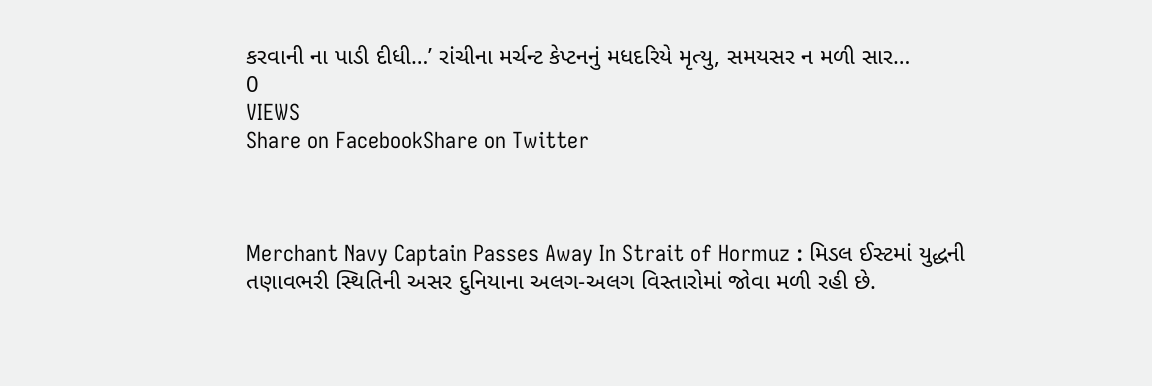કરવાની ના પાડી દીધી…’ રાંચીના મર્ચન્ટ કેપ્ટનનું મધદરિયે મૃત્યુ, સમયસર ન મળી સાર…
0
VIEWS
Share on FacebookShare on Twitter



Merchant Navy Captain Passes Away In Strait of Hormuz : મિડલ ઈસ્ટમાં યુદ્ધની તણાવભરી સ્થિતિની અસર દુનિયાના અલગ-અલગ વિસ્તારોમાં જોવા મળી રહી છે.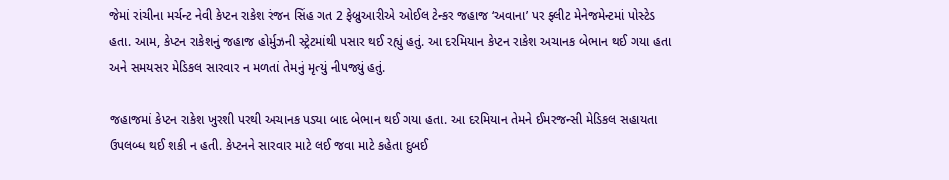જેમાં રાંચીના મર્ચન્ટ નેવી કેપ્ટન રાકેશ રંજન સિંહ ગત 2 ફેબ્રુઆરીએ ઓઈલ ટેન્કર જહાજ ‘અવાના’ પર ફ્લીટ મેનેજમેન્ટમાં પોસ્ટેડ હતા. આમ, કેપ્ટન રાકેશનું જહાજ હોર્મુઝની સ્ટ્રેટમાંથી પસાર થઈ રહ્યું હતું. આ દરમિયાન કેપ્ટન રાકેશ અચાનક બેભાન થઈ ગયા હતા અને સમયસર મેડિકલ સારવાર ન મળતાં તેમનું મૃત્યું નીપજ્યું હતું.

જહાજમાં કેપ્ટન રાકેશ ખુરશી પરથી અચાનક પડ્યા બાદ બેભાન થઈ ગયા હતા. આ દરમિયાન તેમને ઈમરજન્સી મેડિકલ સહાયતા ઉપલબ્ધ થઈ શકી ન હતી. કેપ્ટનને સારવાર માટે લઈ જવા માટે કહેતા દુબઈ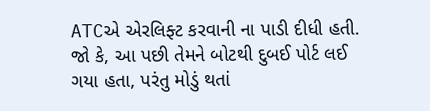ATCએ એરલિફ્ટ કરવાની ના પાડી દીધી હતી. જો કે, આ પછી તેમને બોટથી દુબઈ પોર્ટ લઈ ગયા હતા, પરંતુ મોડું થતાં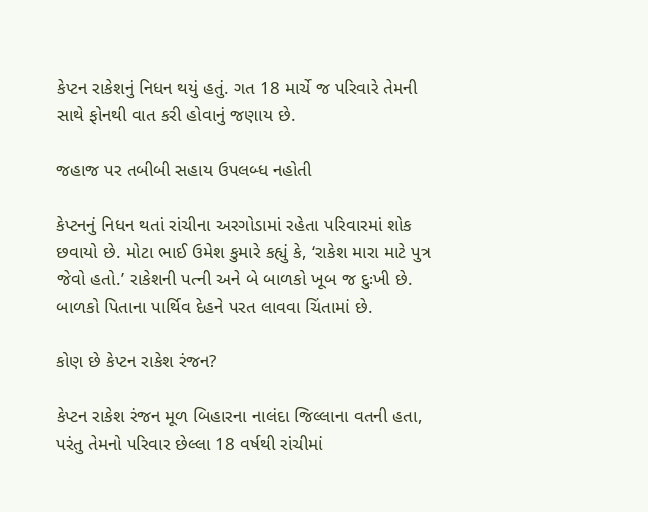કેપ્ટન રાકેશનું નિધન થયું હતું. ગત 18 માર્ચે જ પરિવારે તેમની સાથે ફોનથી વાત કરી હોવાનું જણાય છે.

જહાજ પર તબીબી સહાય ઉપલબ્ધ નહોતી

કેપ્ટનનું નિધન થતાં રાંચીના અરગોડામાં રહેતા પરિવારમાં શોક છવાયો છે. મોટા ભાઈ ઉમેશ કુમારે કહ્યું કે, ‘રાકેશ મારા માટે પુત્ર જેવો હતો.’ રાકેશની પત્ની અને બે બાળકો ખૂબ જ દુઃખી છે. બાળકો પિતાના પાર્થિવ દેહને પરત લાવવા ચિંતામાં છે.

કોણ છે કેપ્ટન રાકેશ રંજન?

કેપ્ટન રાકેશ રંજન મૂળ બિહારના નાલંદા જિલ્લાના વતની હતા, પરંતુ તેમનો પરિવાર છેલ્લા 18 વર્ષથી રાંચીમાં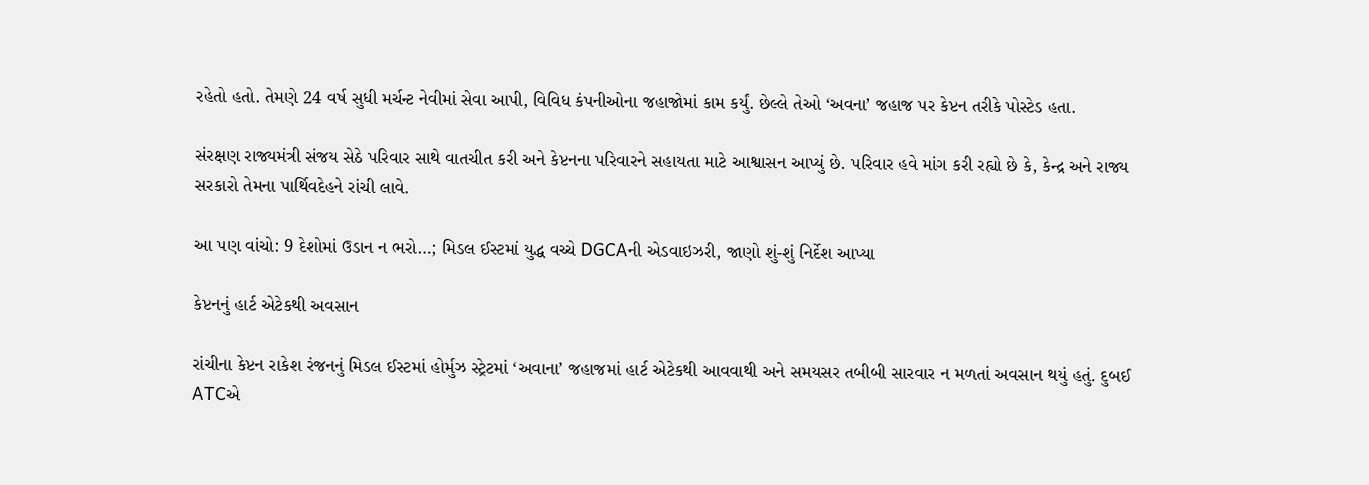રહેતો હતો. તેમણે 24 વર્ષ સુધી મર્ચન્ટ નેવીમાં સેવા આપી, વિવિધ કંપનીઓના જહાજોમાં કામ કર્યું. છેલ્લે તેઓ ‘અવના’ જહાજ પર કેપ્ટન તરીકે પોસ્ટેડ હતા.

સંરક્ષણ રાજ્યમંત્રી સંજય સેઠે પરિવાર સાથે વાતચીત કરી અને કેપ્ટનના પરિવારને સહાયતા માટે આશ્વાસન આપ્યું છે. પરિવાર હવે માંગ કરી રહ્યો છે કે, કેન્દ્ર અને રાજ્ય સરકારો તેમના પાર્થિવદેહને રાંચી લાવે.

આ પણ વાંચો: 9 દેશોમાં ઉડાન ન ભરો…; મિડલ ઈસ્ટમાં યુદ્ધ વચ્ચે DGCAની એડવાઇઝરી, જાણો શું-શું નિર્દેશ આપ્યા

કેપ્ટનનું હાર્ટ એટેકથી અવસાન

રાંચીના કેપ્ટન રાકેશ રંજનનું મિડલ ઈસ્ટમાં હોર્મુઝ સ્ટ્રેટમાં ‘અવાના’ જહાજમાં હાર્ટ એટેકથી આવવાથી અને સમયસર તબીબી સારવાર ન મળતાં અવસાન થયું હતું. દુબઈ ATCએ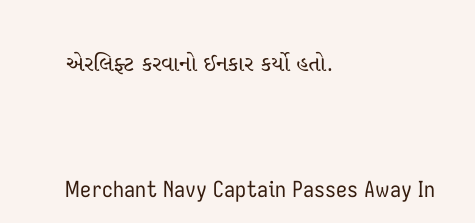એરલિફ્ટ કરવાનો ઈનકાર કર્યો હતો.



Merchant Navy Captain Passes Away In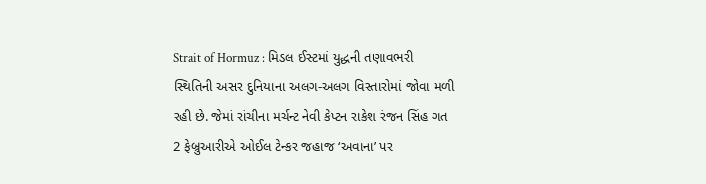Strait of Hormuz : મિડલ ઈસ્ટમાં યુદ્ધની તણાવભરી સ્થિતિની અસર દુનિયાના અલગ-અલગ વિસ્તારોમાં જોવા મળી રહી છે. જેમાં રાંચીના મર્ચન્ટ નેવી કેપ્ટન રાકેશ રંજન સિંહ ગત 2 ફેબ્રુઆરીએ ઓઈલ ટેન્કર જહાજ ‘અવાના’ પર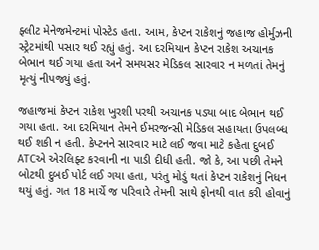ફ્લીટ મેનેજમેન્ટમાં પોસ્ટેડ હતા. આમ, કેપ્ટન રાકેશનું જહાજ હોર્મુઝની સ્ટ્રેટમાંથી પસાર થઈ રહ્યું હતું. આ દરમિયાન કેપ્ટન રાકેશ અચાનક બેભાન થઈ ગયા હતા અને સમયસર મેડિકલ સારવાર ન મળતાં તેમનું મૃત્યું નીપજ્યું હતું.

જહાજમાં કેપ્ટન રાકેશ ખુરશી પરથી અચાનક પડ્યા બાદ બેભાન થઈ ગયા હતા. આ દરમિયાન તેમને ઈમરજન્સી મેડિકલ સહાયતા ઉપલબ્ધ થઈ શકી ન હતી. કેપ્ટનને સારવાર માટે લઈ જવા માટે કહેતા દુબઈ ATCએ એરલિફ્ટ કરવાની ના પાડી દીધી હતી. જો કે, આ પછી તેમને બોટથી દુબઈ પોર્ટ લઈ ગયા હતા, પરંતુ મોડું થતાં કેપ્ટન રાકેશનું નિધન થયું હતું. ગત 18 માર્ચે જ પરિવારે તેમની સાથે ફોનથી વાત કરી હોવાનું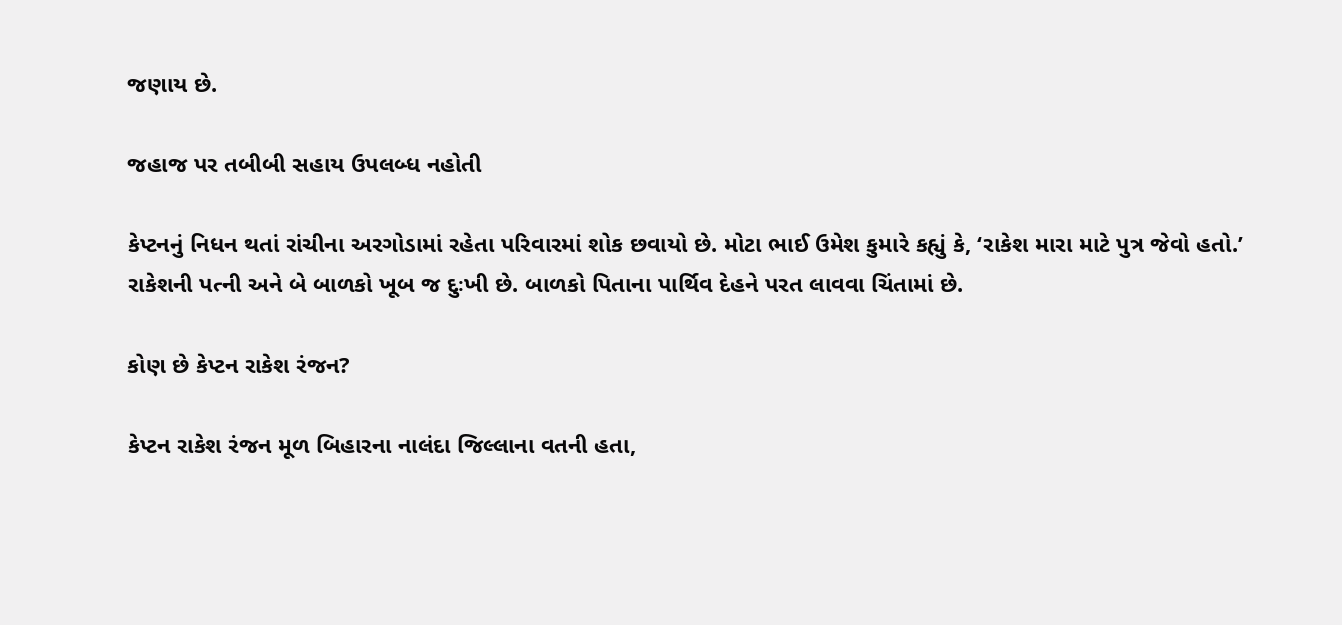જણાય છે.

જહાજ પર તબીબી સહાય ઉપલબ્ધ નહોતી

કેપ્ટનનું નિધન થતાં રાંચીના અરગોડામાં રહેતા પરિવારમાં શોક છવાયો છે. મોટા ભાઈ ઉમેશ કુમારે કહ્યું કે, ‘રાકેશ મારા માટે પુત્ર જેવો હતો.’ રાકેશની પત્ની અને બે બાળકો ખૂબ જ દુઃખી છે. બાળકો પિતાના પાર્થિવ દેહને પરત લાવવા ચિંતામાં છે.

કોણ છે કેપ્ટન રાકેશ રંજન?

કેપ્ટન રાકેશ રંજન મૂળ બિહારના નાલંદા જિલ્લાના વતની હતા,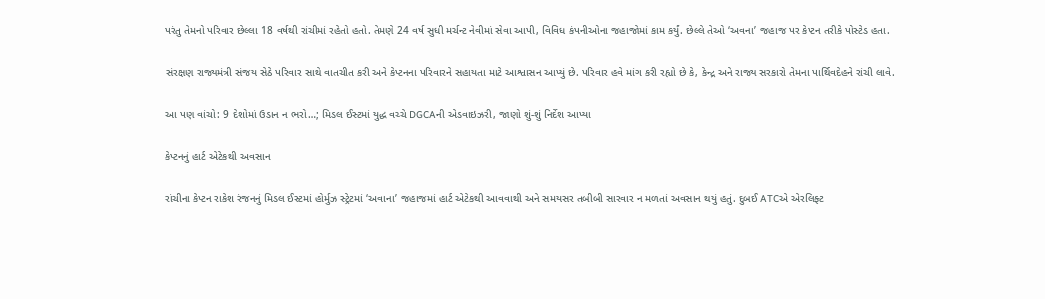પરંતુ તેમનો પરિવાર છેલ્લા 18 વર્ષથી રાંચીમાં રહેતો હતો. તેમણે 24 વર્ષ સુધી મર્ચન્ટ નેવીમાં સેવા આપી, વિવિધ કંપનીઓના જહાજોમાં કામ કર્યું. છેલ્લે તેઓ ‘અવના’ જહાજ પર કેપ્ટન તરીકે પોસ્ટેડ હતા.

સંરક્ષણ રાજ્યમંત્રી સંજય સેઠે પરિવાર સાથે વાતચીત કરી અને કેપ્ટનના પરિવારને સહાયતા માટે આશ્વાસન આપ્યું છે. પરિવાર હવે માંગ કરી રહ્યો છે કે, કેન્દ્ર અને રાજ્ય સરકારો તેમના પાર્થિવદેહને રાંચી લાવે.

આ પણ વાંચો: 9 દેશોમાં ઉડાન ન ભરો…; મિડલ ઈસ્ટમાં યુદ્ધ વચ્ચે DGCAની એડવાઇઝરી, જાણો શું-શું નિર્દેશ આપ્યા

કેપ્ટનનું હાર્ટ એટેકથી અવસાન

રાંચીના કેપ્ટન રાકેશ રંજનનું મિડલ ઈસ્ટમાં હોર્મુઝ સ્ટ્રેટમાં ‘અવાના’ જહાજમાં હાર્ટ એટેકથી આવવાથી અને સમયસર તબીબી સારવાર ન મળતાં અવસાન થયું હતું. દુબઈ ATCએ એરલિફ્ટ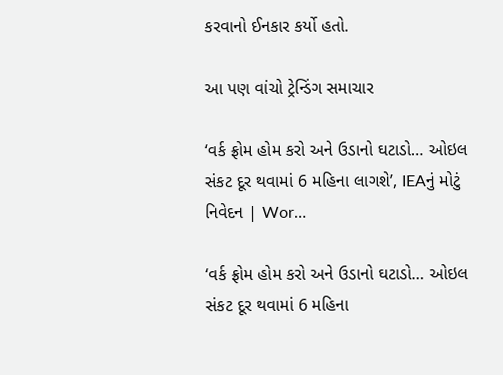કરવાનો ઈનકાર કર્યો હતો.

આ પણ વાંચો ટ્રેન્ડિંગ સમાચાર

‘વર્ક ફ્રોમ હોમ કરો અને ઉડાનો ઘટાડો… ઓઇલ સંકટ દૂર થવામાં 6 મહિના લાગશે’, IEAનું મોટું નિવેદન | Wor…

‘વર્ક ફ્રોમ હોમ કરો અને ઉડાનો ઘટાડો… ઓઇલ સંકટ દૂર થવામાં 6 મહિના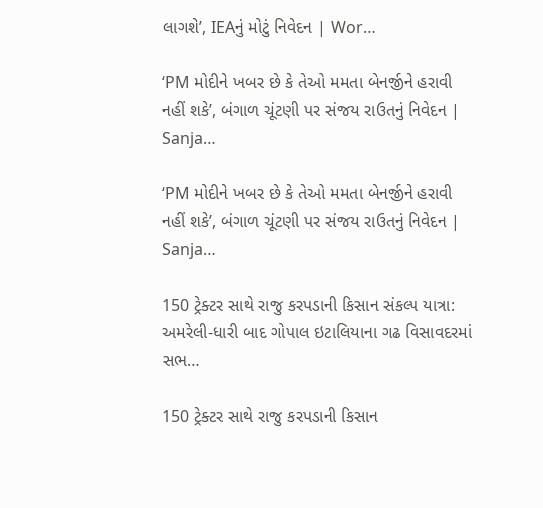લાગશે’, IEAનું મોટું નિવેદન | Wor…

‘PM મોદીને ખબર છે કે તેઓ મમતા બેનર્જીને હરાવી નહીં શકે’, બંગાળ ચૂંટણી પર સંજય રાઉતનું નિવેદન | Sanja…

‘PM મોદીને ખબર છે કે તેઓ મમતા બેનર્જીને હરાવી નહીં શકે’, બંગાળ ચૂંટણી પર સંજય રાઉતનું નિવેદન | Sanja…

150 ટ્રેક્ટર સાથે રાજુ કરપડાની કિસાન સંકલ્પ યાત્રા: અમરેલી-ધારી બાદ ગોપાલ ઇટાલિયાના ગઢ વિસાવદરમાં સભ…

150 ટ્રેક્ટર સાથે રાજુ કરપડાની કિસાન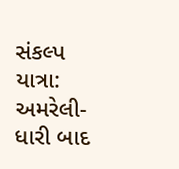સંકલ્પ યાત્રા: અમરેલી-ધારી બાદ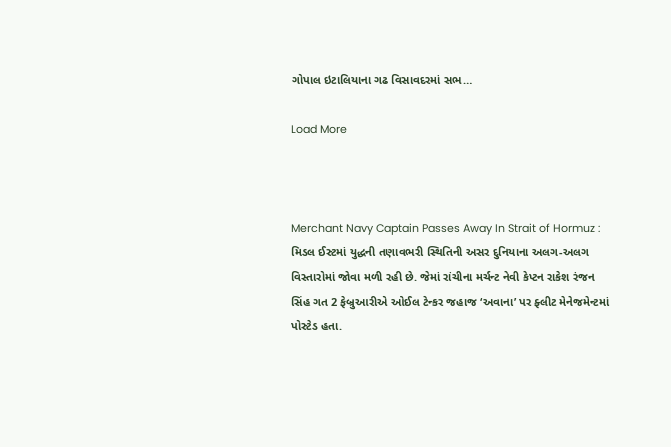ગોપાલ ઇટાલિયાના ગઢ વિસાવદરમાં સભ…

Load More



Merchant Navy Captain Passes Away In Strait of Hormuz : મિડલ ઈસ્ટમાં યુદ્ધની તણાવભરી સ્થિતિની અસર દુનિયાના અલગ-અલગ વિસ્તારોમાં જોવા મળી રહી છે. જેમાં રાંચીના મર્ચન્ટ નેવી કેપ્ટન રાકેશ રંજન સિંહ ગત 2 ફેબ્રુઆરીએ ઓઈલ ટેન્કર જહાજ ‘અવાના’ પર ફ્લીટ મેનેજમેન્ટમાં પોસ્ટેડ હતા.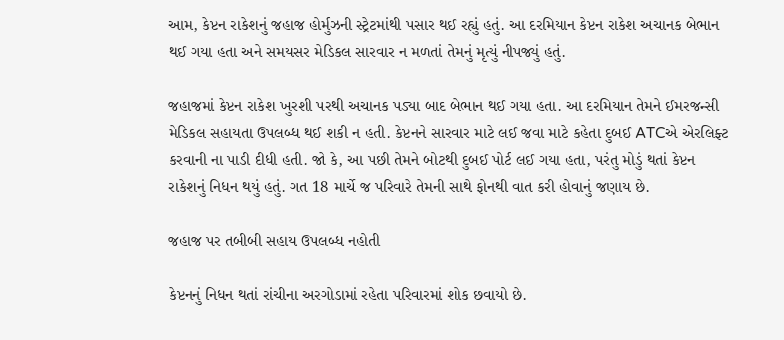આમ, કેપ્ટન રાકેશનું જહાજ હોર્મુઝની સ્ટ્રેટમાંથી પસાર થઈ રહ્યું હતું. આ દરમિયાન કેપ્ટન રાકેશ અચાનક બેભાન થઈ ગયા હતા અને સમયસર મેડિકલ સારવાર ન મળતાં તેમનું મૃત્યું નીપજ્યું હતું.

જહાજમાં કેપ્ટન રાકેશ ખુરશી પરથી અચાનક પડ્યા બાદ બેભાન થઈ ગયા હતા. આ દરમિયાન તેમને ઈમરજન્સી મેડિકલ સહાયતા ઉપલબ્ધ થઈ શકી ન હતી. કેપ્ટનને સારવાર માટે લઈ જવા માટે કહેતા દુબઈ ATCએ એરલિફ્ટ કરવાની ના પાડી દીધી હતી. જો કે, આ પછી તેમને બોટથી દુબઈ પોર્ટ લઈ ગયા હતા, પરંતુ મોડું થતાં કેપ્ટન રાકેશનું નિધન થયું હતું. ગત 18 માર્ચે જ પરિવારે તેમની સાથે ફોનથી વાત કરી હોવાનું જણાય છે.

જહાજ પર તબીબી સહાય ઉપલબ્ધ નહોતી

કેપ્ટનનું નિધન થતાં રાંચીના અરગોડામાં રહેતા પરિવારમાં શોક છવાયો છે.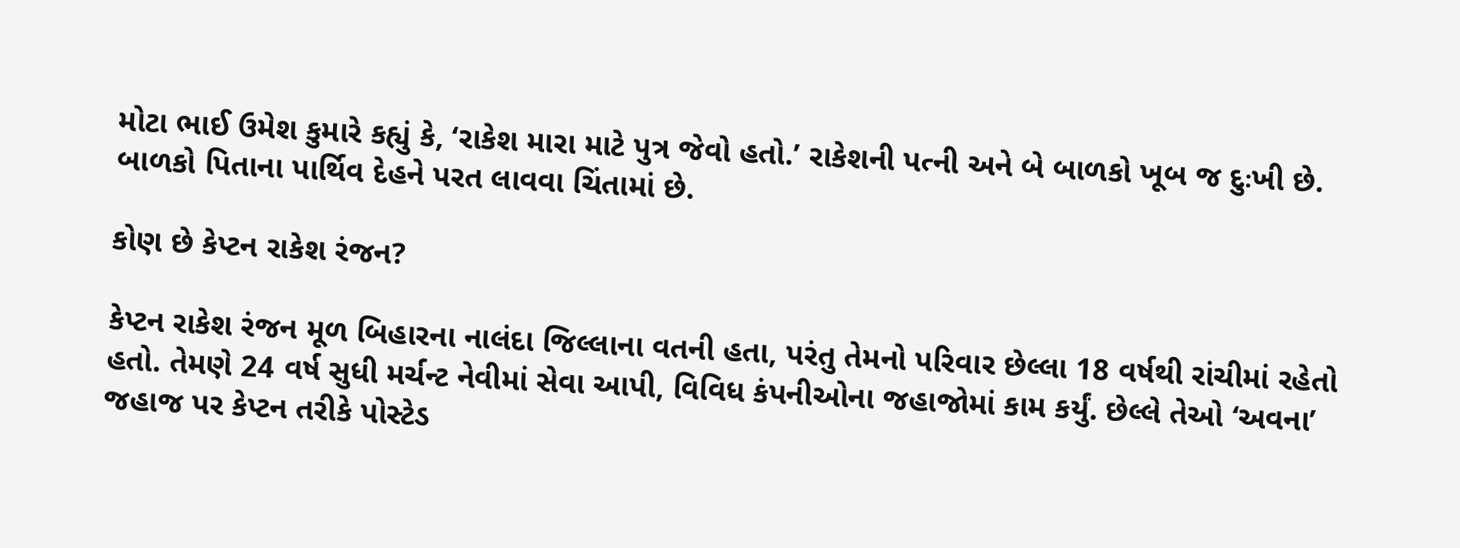મોટા ભાઈ ઉમેશ કુમારે કહ્યું કે, ‘રાકેશ મારા માટે પુત્ર જેવો હતો.’ રાકેશની પત્ની અને બે બાળકો ખૂબ જ દુઃખી છે. બાળકો પિતાના પાર્થિવ દેહને પરત લાવવા ચિંતામાં છે.

કોણ છે કેપ્ટન રાકેશ રંજન?

કેપ્ટન રાકેશ રંજન મૂળ બિહારના નાલંદા જિલ્લાના વતની હતા, પરંતુ તેમનો પરિવાર છેલ્લા 18 વર્ષથી રાંચીમાં રહેતો હતો. તેમણે 24 વર્ષ સુધી મર્ચન્ટ નેવીમાં સેવા આપી, વિવિધ કંપનીઓના જહાજોમાં કામ કર્યું. છેલ્લે તેઓ ‘અવના’ જહાજ પર કેપ્ટન તરીકે પોસ્ટેડ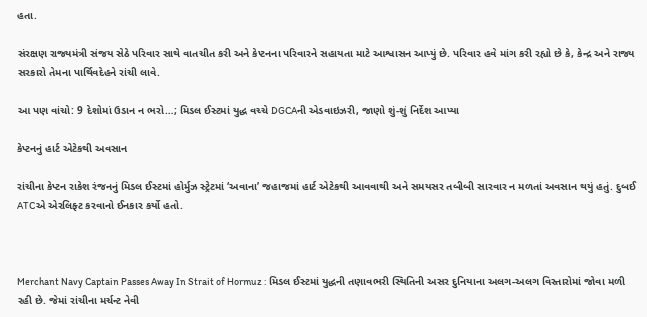હતા.

સંરક્ષણ રાજ્યમંત્રી સંજય સેઠે પરિવાર સાથે વાતચીત કરી અને કેપ્ટનના પરિવારને સહાયતા માટે આશ્વાસન આપ્યું છે. પરિવાર હવે માંગ કરી રહ્યો છે કે, કેન્દ્ર અને રાજ્ય સરકારો તેમના પાર્થિવદેહને રાંચી લાવે.

આ પણ વાંચો: 9 દેશોમાં ઉડાન ન ભરો…; મિડલ ઈસ્ટમાં યુદ્ધ વચ્ચે DGCAની એડવાઇઝરી, જાણો શું-શું નિર્દેશ આપ્યા

કેપ્ટનનું હાર્ટ એટેકથી અવસાન

રાંચીના કેપ્ટન રાકેશ રંજનનું મિડલ ઈસ્ટમાં હોર્મુઝ સ્ટ્રેટમાં ‘અવાના’ જહાજમાં હાર્ટ એટેકથી આવવાથી અને સમયસર તબીબી સારવાર ન મળતાં અવસાન થયું હતું. દુબઈ ATCએ એરલિફ્ટ કરવાનો ઈનકાર કર્યો હતો.



Merchant Navy Captain Passes Away In Strait of Hormuz : મિડલ ઈસ્ટમાં યુદ્ધની તણાવભરી સ્થિતિની અસર દુનિયાના અલગ-અલગ વિસ્તારોમાં જોવા મળી રહી છે. જેમાં રાંચીના મર્ચન્ટ નેવી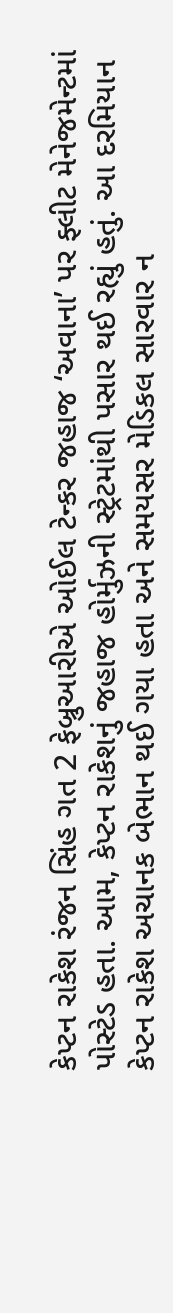કેપ્ટન રાકેશ રંજન સિંહ ગત 2 ફેબ્રુઆરીએ ઓઈલ ટેન્કર જહાજ ‘અવાના’ પર ફ્લીટ મેનેજમેન્ટમાં પોસ્ટેડ હતા. આમ, કેપ્ટન રાકેશનું જહાજ હોર્મુઝની સ્ટ્રેટમાંથી પસાર થઈ રહ્યું હતું. આ દરમિયાન કેપ્ટન રાકેશ અચાનક બેભાન થઈ ગયા હતા અને સમયસર મેડિકલ સારવાર ન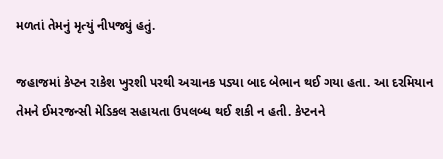મળતાં તેમનું મૃત્યું નીપજ્યું હતું.

જહાજમાં કેપ્ટન રાકેશ ખુરશી પરથી અચાનક પડ્યા બાદ બેભાન થઈ ગયા હતા. આ દરમિયાન તેમને ઈમરજન્સી મેડિકલ સહાયતા ઉપલબ્ધ થઈ શકી ન હતી. કેપ્ટનને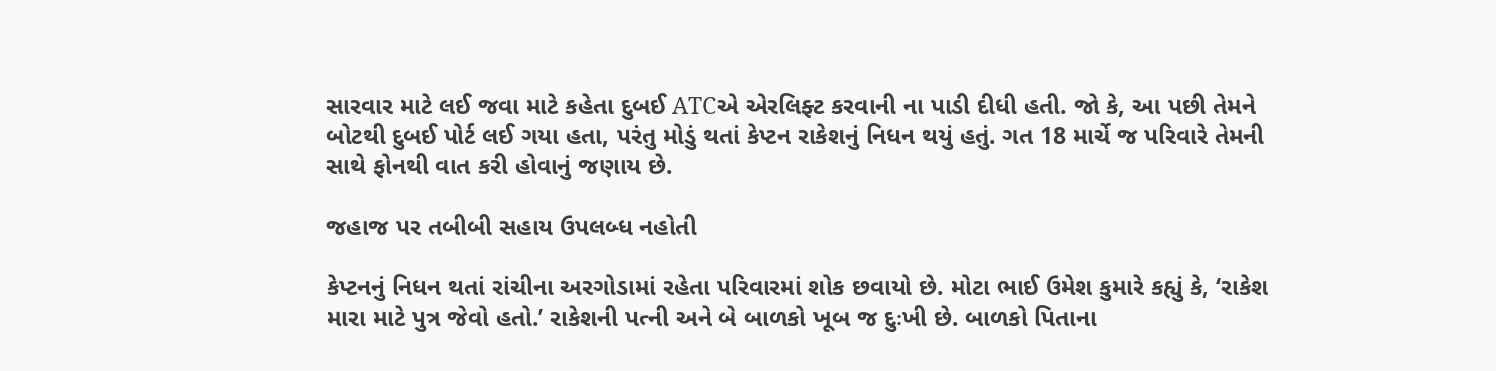સારવાર માટે લઈ જવા માટે કહેતા દુબઈ ATCએ એરલિફ્ટ કરવાની ના પાડી દીધી હતી. જો કે, આ પછી તેમને બોટથી દુબઈ પોર્ટ લઈ ગયા હતા, પરંતુ મોડું થતાં કેપ્ટન રાકેશનું નિધન થયું હતું. ગત 18 માર્ચે જ પરિવારે તેમની સાથે ફોનથી વાત કરી હોવાનું જણાય છે.

જહાજ પર તબીબી સહાય ઉપલબ્ધ નહોતી

કેપ્ટનનું નિધન થતાં રાંચીના અરગોડામાં રહેતા પરિવારમાં શોક છવાયો છે. મોટા ભાઈ ઉમેશ કુમારે કહ્યું કે, ‘રાકેશ મારા માટે પુત્ર જેવો હતો.’ રાકેશની પત્ની અને બે બાળકો ખૂબ જ દુઃખી છે. બાળકો પિતાના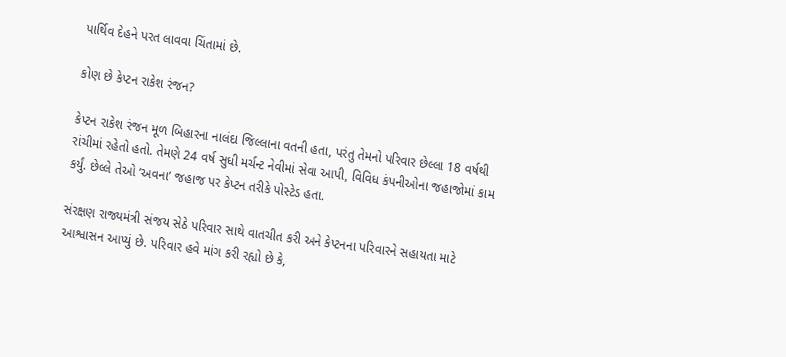પાર્થિવ દેહને પરત લાવવા ચિંતામાં છે.

કોણ છે કેપ્ટન રાકેશ રંજન?

કેપ્ટન રાકેશ રંજન મૂળ બિહારના નાલંદા જિલ્લાના વતની હતા, પરંતુ તેમનો પરિવાર છેલ્લા 18 વર્ષથી રાંચીમાં રહેતો હતો. તેમણે 24 વર્ષ સુધી મર્ચન્ટ નેવીમાં સેવા આપી, વિવિધ કંપનીઓના જહાજોમાં કામ કર્યું. છેલ્લે તેઓ ‘અવના’ જહાજ પર કેપ્ટન તરીકે પોસ્ટેડ હતા.

સંરક્ષણ રાજ્યમંત્રી સંજય સેઠે પરિવાર સાથે વાતચીત કરી અને કેપ્ટનના પરિવારને સહાયતા માટે આશ્વાસન આપ્યું છે. પરિવાર હવે માંગ કરી રહ્યો છે કે,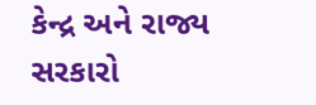કેન્દ્ર અને રાજ્ય સરકારો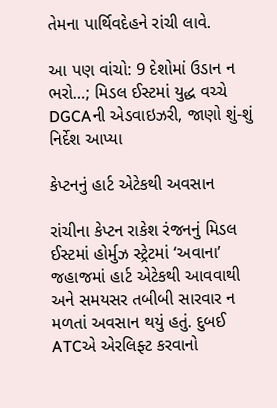તેમના પાર્થિવદેહને રાંચી લાવે.

આ પણ વાંચો: 9 દેશોમાં ઉડાન ન ભરો…; મિડલ ઈસ્ટમાં યુદ્ધ વચ્ચે DGCAની એડવાઇઝરી, જાણો શું-શું નિર્દેશ આપ્યા

કેપ્ટનનું હાર્ટ એટેકથી અવસાન

રાંચીના કેપ્ટન રાકેશ રંજનનું મિડલ ઈસ્ટમાં હોર્મુઝ સ્ટ્રેટમાં ‘અવાના’ જહાજમાં હાર્ટ એટેકથી આવવાથી અને સમયસર તબીબી સારવાર ન મળતાં અવસાન થયું હતું. દુબઈ ATCએ એરલિફ્ટ કરવાનો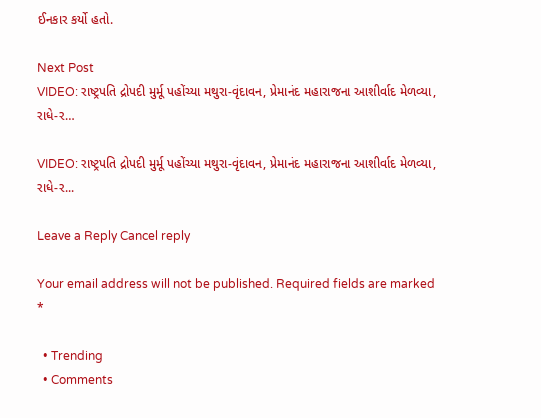ઈનકાર કર્યો હતો.

Next Post
VIDEO: રાષ્ટ્રપતિ દ્રોપદી મુર્મૂ પહોંચ્યા મથુરા-વૃંદાવન, પ્રેમાનંદ મહારાજના આશીર્વાદ મેળવ્યા, રાધે-ર…

VIDEO: રાષ્ટ્રપતિ દ્રોપદી મુર્મૂ પહોંચ્યા મથુરા-વૃંદાવન, પ્રેમાનંદ મહારાજના આશીર્વાદ મેળવ્યા, રાધે-ર...

Leave a Reply Cancel reply

Your email address will not be published. Required fields are marked *

  • Trending
  • Comments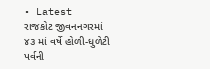• Latest
રાજકોટ જીવનનગરમાં ૪૩ માં વર્ષે હોળી-ધુળેટી પર્વની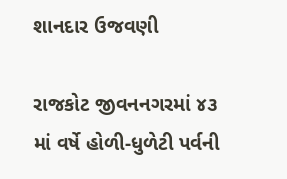શાનદાર ઉજવણી

રાજકોટ જીવનનગરમાં ૪૩ માં વર્ષે હોળી-ધુળેટી પર્વની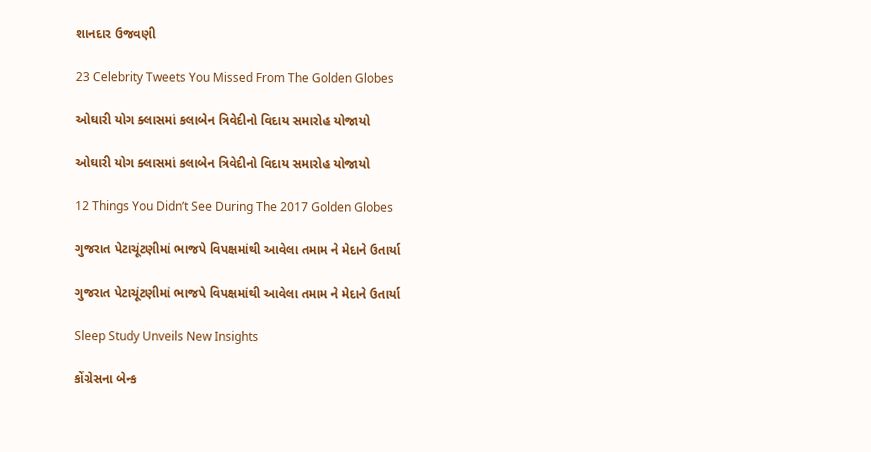શાનદાર ઉજવણી

23 Celebrity Tweets You Missed From The Golden Globes

ઓઘારી યોગ ક્લાસમાં કલાબેન ત્રિવેદીનો વિદાય સમારોહ યોજાયો

ઓઘારી યોગ ક્લાસમાં કલાબેન ત્રિવેદીનો વિદાય સમારોહ યોજાયો

12 Things You Didn’t See During The 2017 Golden Globes

ગુજરાત પેટાચૂંટણીમાં ભાજપે વિપક્ષમાંથી આવેલા તમામ ને મેદાને ઉતાર્યા

ગુજરાત પેટાચૂંટણીમાં ભાજપે વિપક્ષમાંથી આવેલા તમામ ને મેદાને ઉતાર્યા

Sleep Study Unveils New Insights

કોંગ્રેસના બેન્ક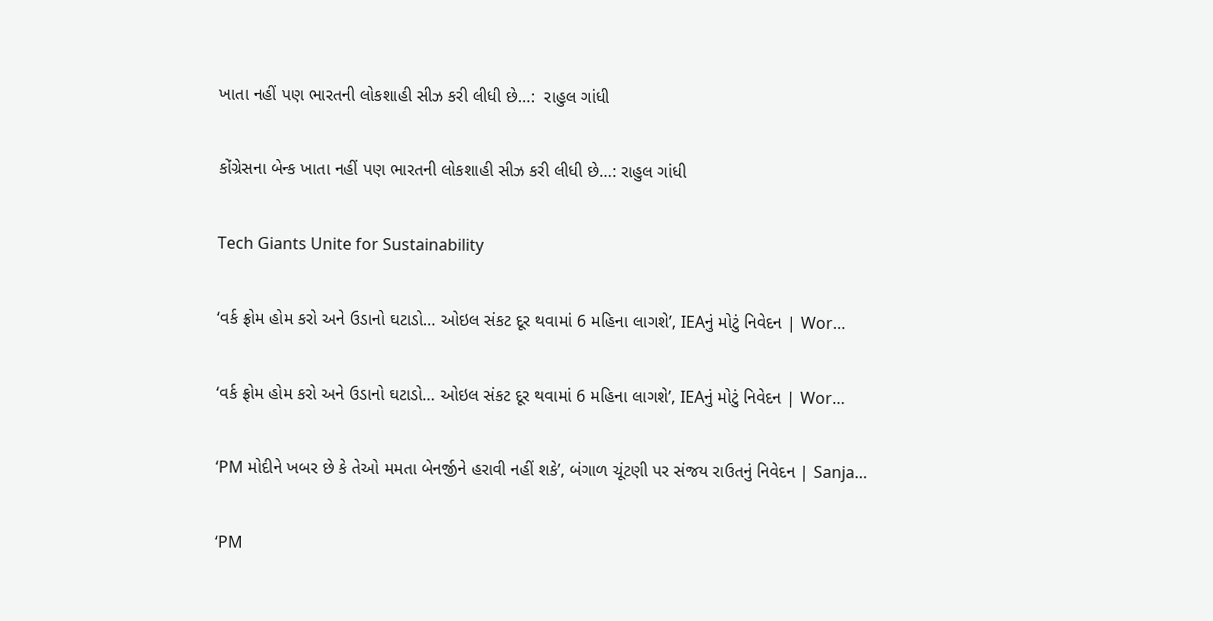ખાતા નહીં પણ ભારતની લોકશાહી સીઝ કરી લીધી છે…:  રાહુલ ગાંધી

કોંગ્રેસના બેન્ક ખાતા નહીં પણ ભારતની લોકશાહી સીઝ કરી લીધી છે…: રાહુલ ગાંધી

Tech Giants Unite for Sustainability

‘વર્ક ફ્રોમ હોમ કરો અને ઉડાનો ઘટાડો… ઓઇલ સંકટ દૂર થવામાં 6 મહિના લાગશે’, IEAનું મોટું નિવેદન | Wor…

‘વર્ક ફ્રોમ હોમ કરો અને ઉડાનો ઘટાડો… ઓઇલ સંકટ દૂર થવામાં 6 મહિના લાગશે’, IEAનું મોટું નિવેદન | Wor…

‘PM મોદીને ખબર છે કે તેઓ મમતા બેનર્જીને હરાવી નહીં શકે’, બંગાળ ચૂંટણી પર સંજય રાઉતનું નિવેદન | Sanja…

‘PM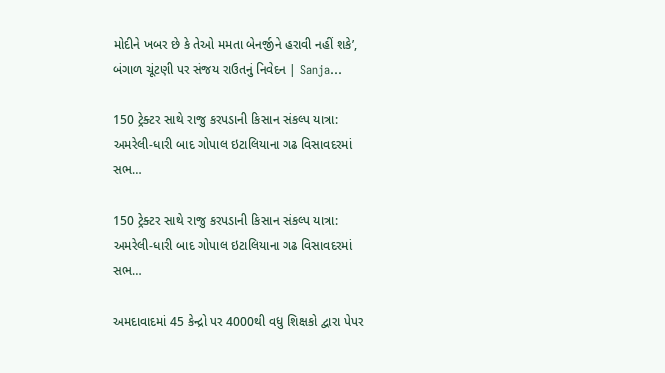મોદીને ખબર છે કે તેઓ મમતા બેનર્જીને હરાવી નહીં શકે’, બંગાળ ચૂંટણી પર સંજય રાઉતનું નિવેદન | Sanja…

150 ટ્રેક્ટર સાથે રાજુ કરપડાની કિસાન સંકલ્પ યાત્રા: અમરેલી-ધારી બાદ ગોપાલ ઇટાલિયાના ગઢ વિસાવદરમાં સભ…

150 ટ્રેક્ટર સાથે રાજુ કરપડાની કિસાન સંકલ્પ યાત્રા: અમરેલી-ધારી બાદ ગોપાલ ઇટાલિયાના ગઢ વિસાવદરમાં સભ…

અમદાવાદમાં 45 કેન્દ્રો પર 4000થી વધુ શિક્ષકો દ્વારા પેપર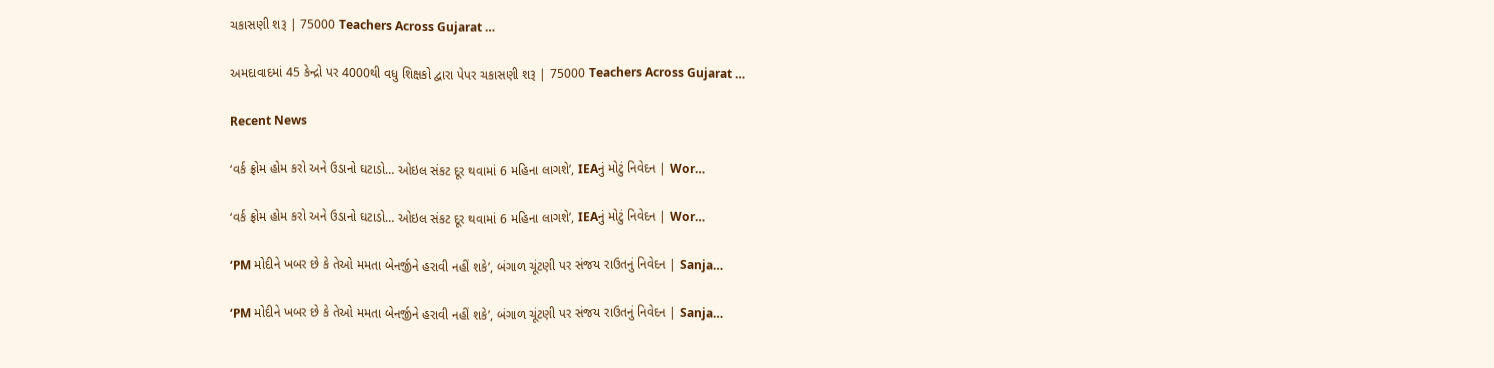ચકાસણી શરૂ | 75000 Teachers Across Gujarat …

અમદાવાદમાં 45 કેન્દ્રો પર 4000થી વધુ શિક્ષકો દ્વારા પેપર ચકાસણી શરૂ | 75000 Teachers Across Gujarat …

Recent News

‘વર્ક ફ્રોમ હોમ કરો અને ઉડાનો ઘટાડો… ઓઇલ સંકટ દૂર થવામાં 6 મહિના લાગશે’, IEAનું મોટું નિવેદન | Wor…

‘વર્ક ફ્રોમ હોમ કરો અને ઉડાનો ઘટાડો… ઓઇલ સંકટ દૂર થવામાં 6 મહિના લાગશે’, IEAનું મોટું નિવેદન | Wor…

‘PM મોદીને ખબર છે કે તેઓ મમતા બેનર્જીને હરાવી નહીં શકે’, બંગાળ ચૂંટણી પર સંજય રાઉતનું નિવેદન | Sanja…

‘PM મોદીને ખબર છે કે તેઓ મમતા બેનર્જીને હરાવી નહીં શકે’, બંગાળ ચૂંટણી પર સંજય રાઉતનું નિવેદન | Sanja…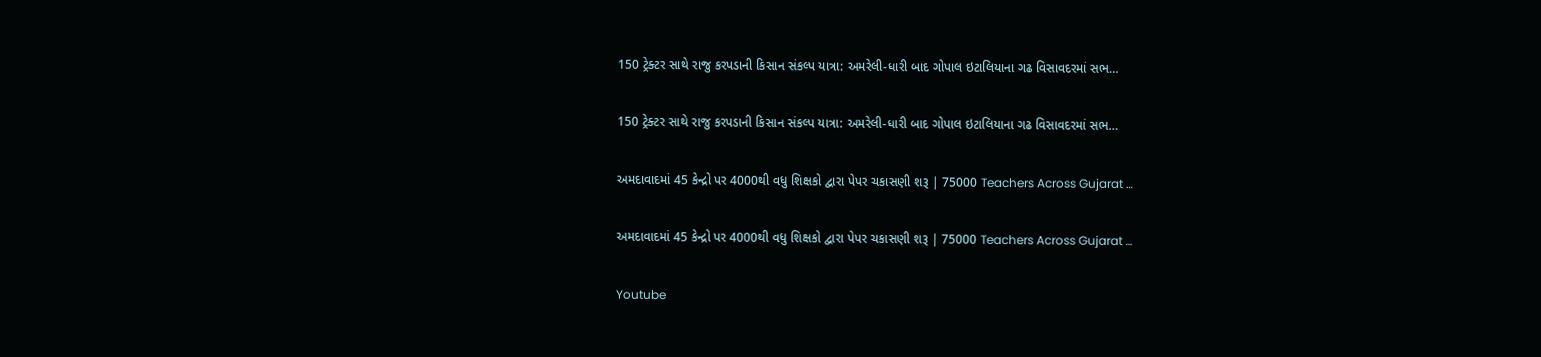150 ટ્રેક્ટર સાથે રાજુ કરપડાની કિસાન સંકલ્પ યાત્રા: અમરેલી-ધારી બાદ ગોપાલ ઇટાલિયાના ગઢ વિસાવદરમાં સભ…

150 ટ્રેક્ટર સાથે રાજુ કરપડાની કિસાન સંકલ્પ યાત્રા: અમરેલી-ધારી બાદ ગોપાલ ઇટાલિયાના ગઢ વિસાવદરમાં સભ…

અમદાવાદમાં 45 કેન્દ્રો પર 4000થી વધુ શિક્ષકો દ્વારા પેપર ચકાસણી શરૂ | 75000 Teachers Across Gujarat …

અમદાવાદમાં 45 કેન્દ્રો પર 4000થી વધુ શિક્ષકો દ્વારા પેપર ચકાસણી શરૂ | 75000 Teachers Across Gujarat …

Youtube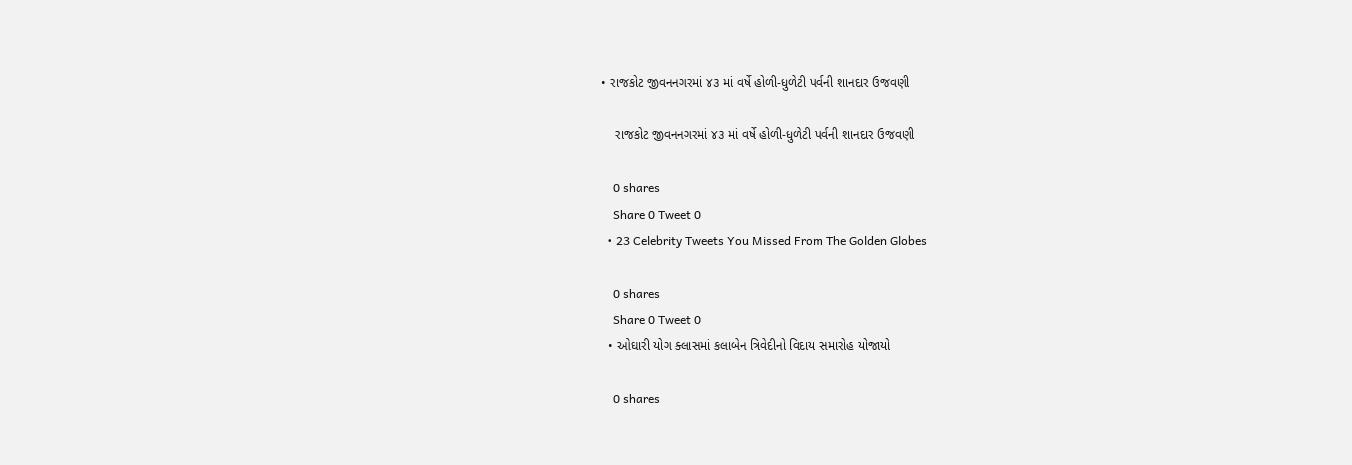• રાજકોટ જીવનનગરમાં ૪૩ માં વર્ષે હોળી-ધુળેટી પર્વની શાનદાર ઉજવણી

    રાજકોટ જીવનનગરમાં ૪૩ માં વર્ષે હોળી-ધુળેટી પર્વની શાનદાર ઉજવણી

    0 shares
    Share 0 Tweet 0
  • 23 Celebrity Tweets You Missed From The Golden Globes

    0 shares
    Share 0 Tweet 0
  • ઓઘારી યોગ ક્લાસમાં કલાબેન ત્રિવેદીનો વિદાય સમારોહ યોજાયો

    0 shares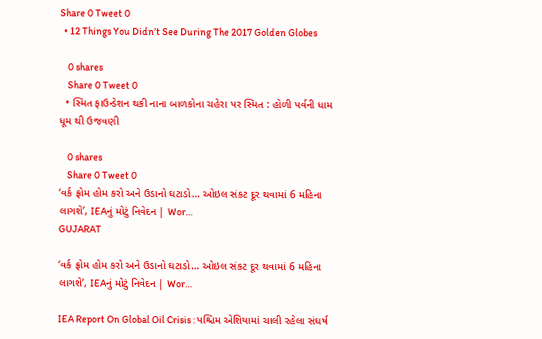Share 0 Tweet 0
  • 12 Things You Didn’t See During The 2017 Golden Globes

    0 shares
    Share 0 Tweet 0
  • સ્મિત ફાઉન્ડેશન થકી નાના બાળકોના ચહેરા પર સ્મિત : હોળી પર્વની ધામ ધૂમ થી ઉજવણી

    0 shares
    Share 0 Tweet 0
‘વર્ક ફ્રોમ હોમ કરો અને ઉડાનો ઘટાડો… ઓઇલ સંકટ દૂર થવામાં 6 મહિના લાગશે’, IEAનું મોટું નિવેદન | Wor…
GUJARAT

‘વર્ક ફ્રોમ હોમ કરો અને ઉડાનો ઘટાડો… ઓઇલ સંકટ દૂર થવામાં 6 મહિના લાગશે’, IEAનું મોટું નિવેદન | Wor…

IEA Report On Global Oil Crisis : પશ્ચિમ એશિયામાં ચાલી રહેલા સંઘર્ષ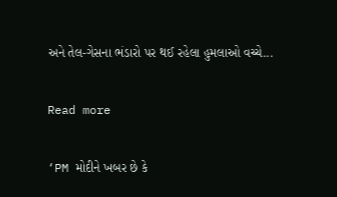અને તેલ-ગેસના ભંડારો પર થઈ રહેલા હુમલાઓ વચ્ચે...

Read more

‘PM મોદીને ખબર છે કે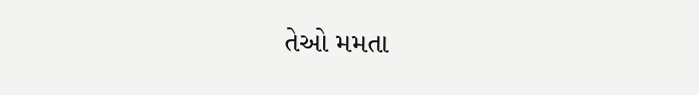તેઓ મમતા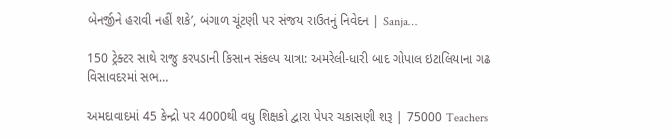બેનર્જીને હરાવી નહીં શકે’, બંગાળ ચૂંટણી પર સંજય રાઉતનું નિવેદન | Sanja…

150 ટ્રેક્ટર સાથે રાજુ કરપડાની કિસાન સંકલ્પ યાત્રા: અમરેલી-ધારી બાદ ગોપાલ ઇટાલિયાના ગઢ વિસાવદરમાં સભ…

અમદાવાદમાં 45 કેન્દ્રો પર 4000થી વધુ શિક્ષકો દ્વારા પેપર ચકાસણી શરૂ | 75000 Teachers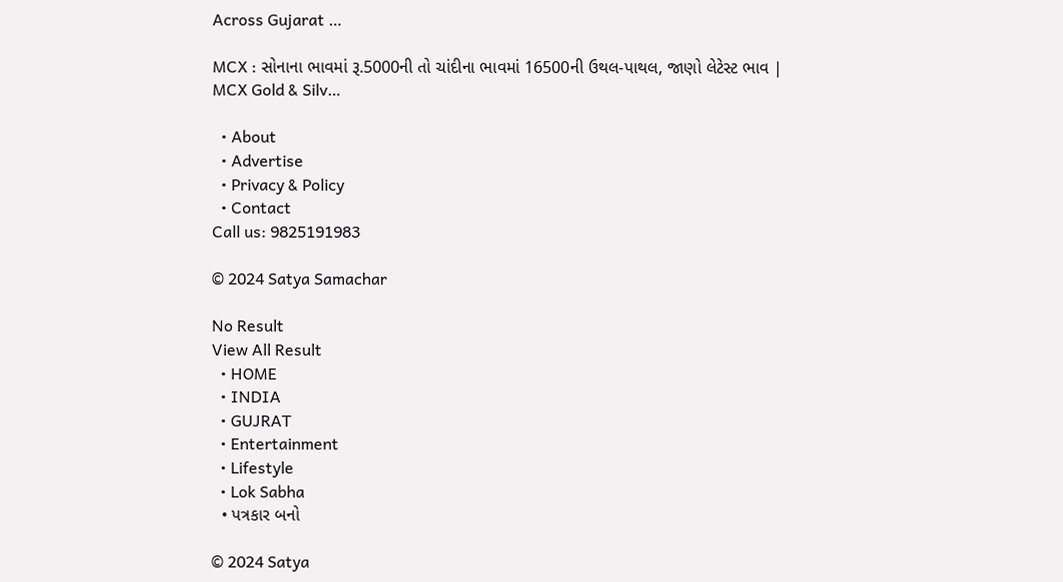Across Gujarat …

MCX : સોનાના ભાવમાં રૂ.5000ની તો ચાંદીના ભાવમાં 16500ની ઉથલ-પાથલ, જાણો લેટેસ્ટ ભાવ | MCX Gold & Silv…

  • About
  • Advertise
  • Privacy & Policy
  • Contact
Call us: 9825191983

© 2024 Satya Samachar

No Result
View All Result
  • HOME
  • INDIA
  • GUJRAT
  • Entertainment
  • Lifestyle
  • Lok Sabha
  • પત્રકાર બનો

© 2024 Satya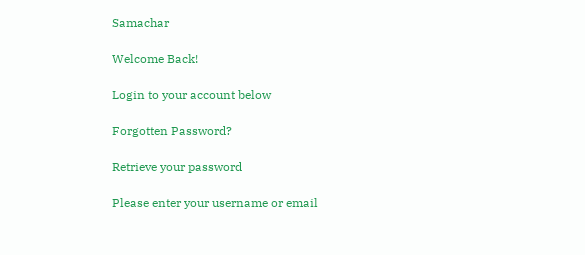Samachar

Welcome Back!

Login to your account below

Forgotten Password?

Retrieve your password

Please enter your username or email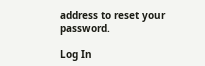address to reset your password.

Log In